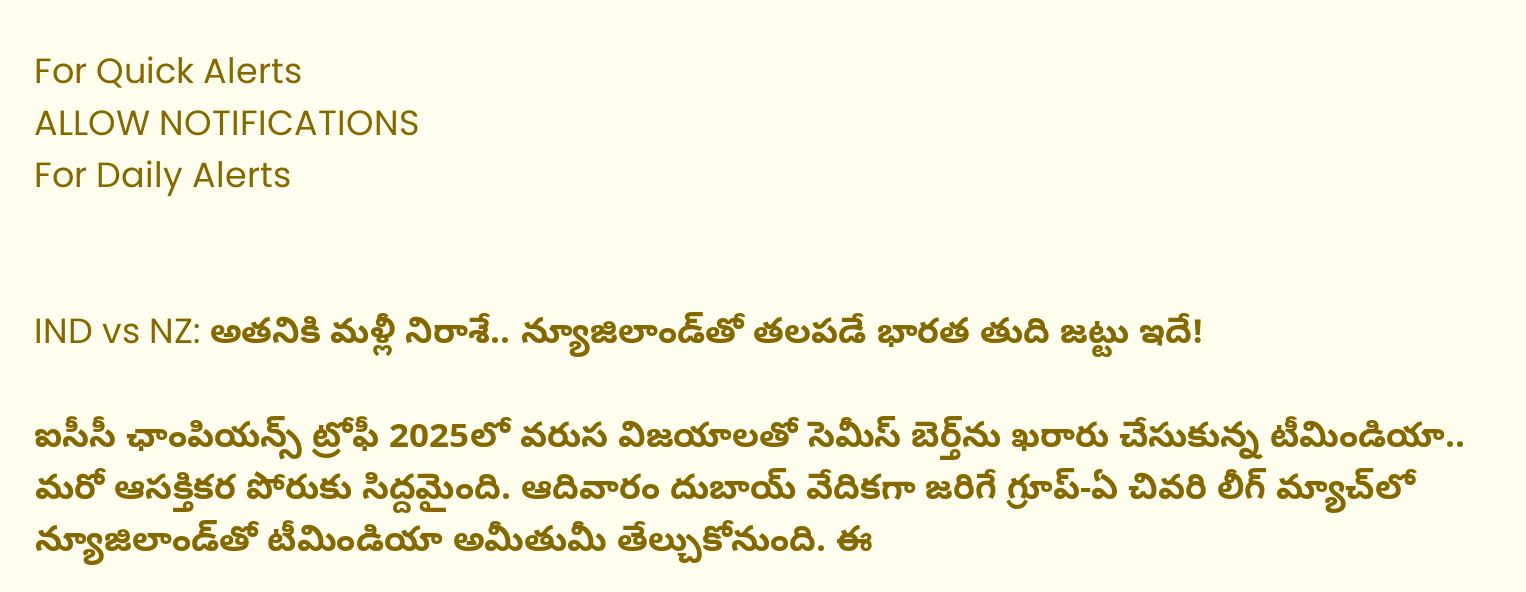For Quick Alerts
ALLOW NOTIFICATIONS
For Daily Alerts


IND vs NZ: అతనికి మళ్లీ నిరాశే.. న్యూజిలాండ్‌తో తలపడే భారత తుది జట్టు ఇదే!

ఐసీసీ ఛాంపియన్స్ ట్రోఫీ 2025లో వరుస విజయాలతో సెమీస్ బెర్త్‌ను ఖరారు చేసుకున్న టీమిండియా.. మరో ఆసక్తికర పోరుకు సిద్దమైంది. ఆదివారం దుబాయ్ వేదికగా జరిగే గ్రూప్-ఏ చివరి లీగ్ మ్యాచ్‌లో న్యూజిలాండ్‌తో టీమిండియా అమీతుమీ తేల్చుకోనుంది. ఈ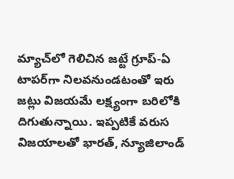మ్యాచ్‌లో గెలిచిన జట్టే గ్రూప్-ఏ టాపర్‌గా నిలవనుండటంతో ఇరు జట్లు విజయమే లక్ష్యంగా బరిలోకి దిగుతున్నాయి. ఇప్పటికే వరుస విజయాలతో భారత్, న్యూజిలాండ్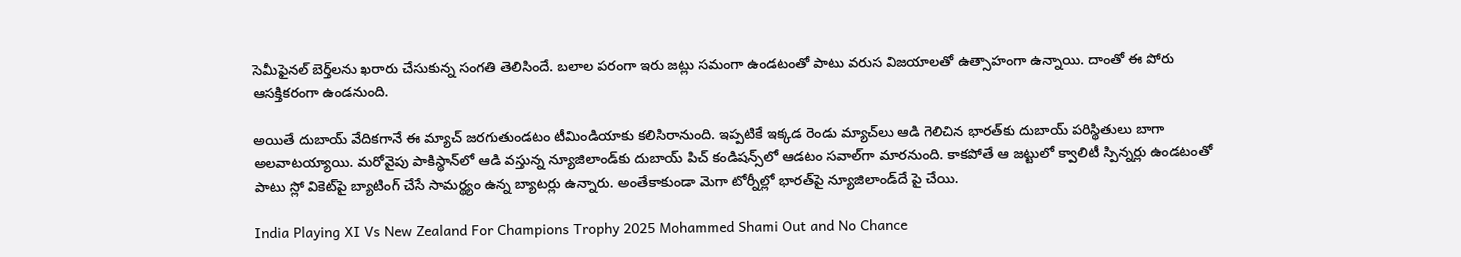సెమీఫైనల్ బెర్త్‌లను ఖరారు చేసుకున్న సంగతి తెలిసిందే. బలాల పరంగా ఇరు జట్లు సమంగా ఉండటంతో పాటు వరుస విజయాలతో ఉత్సాహంగా ఉన్నాయి. దాంతో ఈ పోరు ఆసక్తికరంగా ఉండనుంది.

అయితే దుబాయ్ వేదికగానే ఈ మ్యాచ్ జరగుతుండటం టీమిండియాకు కలిసిరానుంది. ఇప్పటికే ఇక్కడ రెండు మ్యాచ్‌లు ఆడి గెలిచిన భారత్‌కు దుబాయ్ పరిస్థితులు బాగా అలవాటయ్యాయి. మరోవైపు పాకిస్థాన్‌లో ఆడి వస్తున్న న్యూజిలాండ్‌కు దుబాయ్ పిచ్ కండిషన్స్‌లో ఆడటం సవాల్‌గా మారనుంది. కాకపోతే ఆ జట్టులో క్వాలిటీ స్పిన్నర్లు ఉండటంతో పాటు స్లో వికెట్‌పై బ్యాటింగ్ చేసే సామర్థ్యం ఉన్న బ్యాటర్లు ఉన్నారు. అంతేకాకుండా మెగా టోర్నీల్లో భారత్‌పై న్యూజిలాండ్‌దే పై చేయి.

India Playing XI Vs New Zealand For Champions Trophy 2025 Mohammed Shami Out and No Chance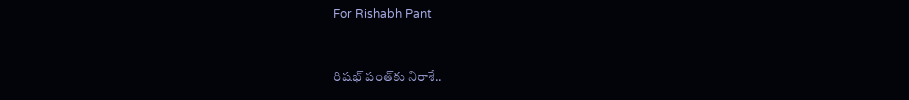For Rishabh Pant


రిషభ్ పంత్‌కు నిరాశే..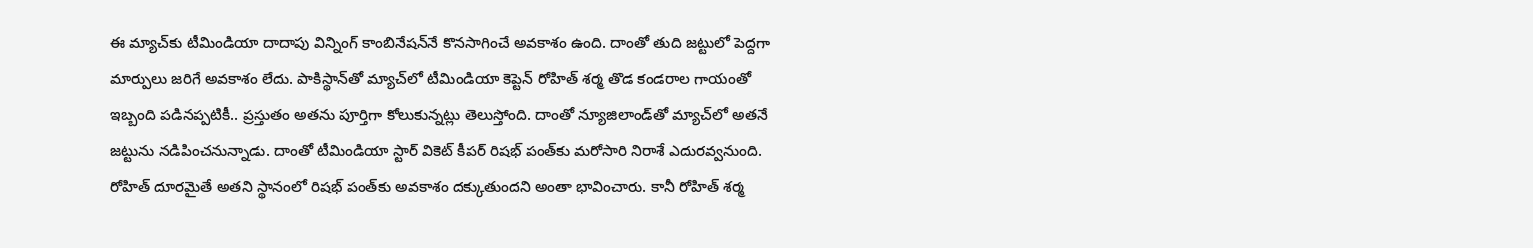ఈ మ్యాచ్‌కు టీమిండియా దాదాపు విన్నింగ్ కాంబినేషన్‌నే కొనసాగించే అవకాశం ఉంది. దాంతో తుది జట్టులో పెద్దగా మార్పులు జరిగే అవకాశం లేదు. పాకిస్థాన్‌తో మ్యాచ్‌లో టీమిండియా కెప్టెన్ రోహిత్ శర్మ తొడ కండరాల గాయంతో ఇబ్బంది పడినప్పటికీ.. ప్రస్తుతం అతను పూర్తిగా కోలుకున్నట్లు తెలుస్తోంది. దాంతో న్యూజిలాండ్‌తో మ్యాచ్‌లో అతనే జట్టును నడిపించనున్నాడు. దాంతో టీమిండియా స్టార్ వికెట్ కీపర్ రిషభ్ పంత్‌కు మరోసారి నిరాశే ఎదురవ్వనుంది. రోహిత్ దూరమైతే అతని స్థానంలో రిషభ్ పంత్‌కు అవకాశం దక్కుతుందని అంతా భావించారు. కానీ రోహిత్ శర్మ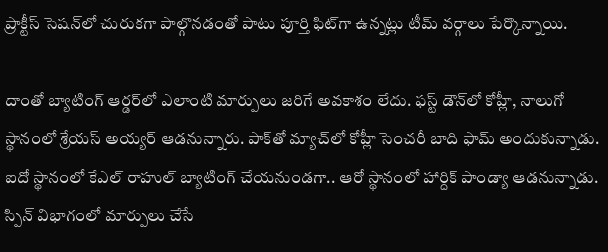ప్రాక్టీస్ సెషన్‌లో చురుకగా పాల్గొనడంతో పాటు పూర్తి ఫిట్‌గా ఉన్నట్లు టీమ్ వర్గాలు పేర్కొన్నాయి.

దాంతో బ్యాటింగ్ ఆర్డర్‌లో ఎలాంటి మార్పులు జరిగే అవకాశం లేదు. ఫస్ట్ డౌన్‌లో కోహ్లీ, నాలుగో స్థానంలో శ్రేయస్ అయ్యర్ ఆడనున్నారు. పాక్‌తో మ్యాచ్‌లో కోహ్లీ సెంచరీ బాది ఫామ్ అందుకున్నాడు. ఐదో స్థానంలో కేఎల్ రాహుల్ బ్యాటింగ్ చేయనుండగా.. ఆరో స్థానంలో హార్దిక్ పాండ్యా ఆడనున్నాడు. స్పిన్ విభాగంలో మార్పులు చేసే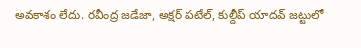అవకాశం లేదు. రవీంద్ర జడేజా, అక్షర్ పటేల్, కుల్దీప్ యాదవ్ జట్టులో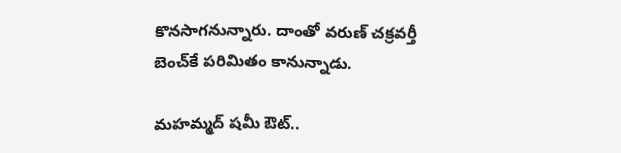కొనసాగనున్నారు. దాంతో వరుణ్ చక్రవర్తీ బెంచ్‌కే పరిమితం కానున్నాడు.

మహమ్మద్ షమీ ఔట్..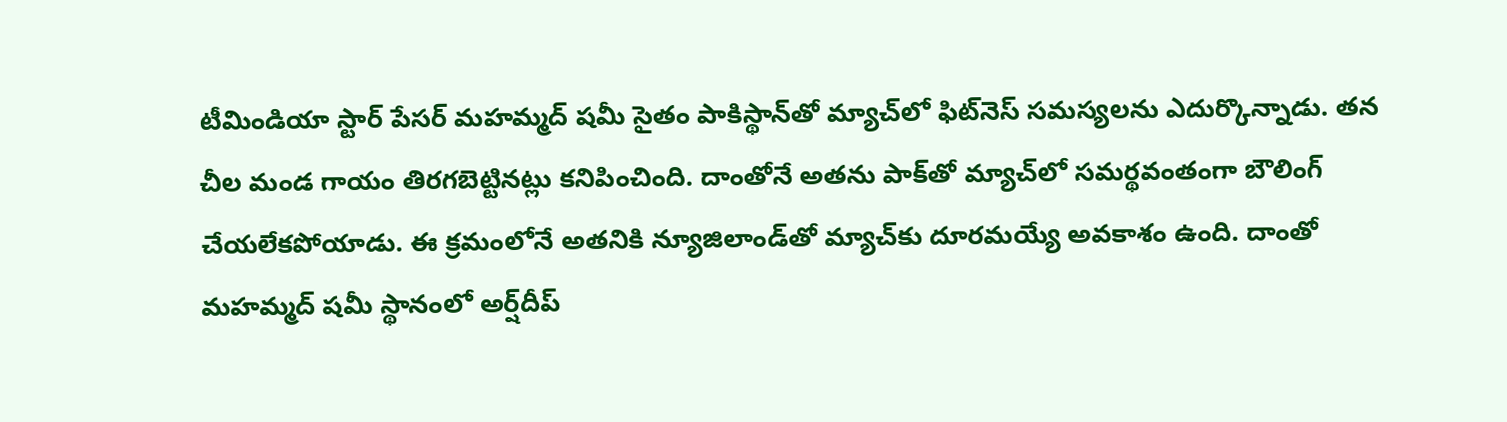టీమిండియా స్టార్ పేసర్ మహమ్మద్ షమీ సైతం పాకిస్థాన్‌తో మ్యాచ్‌లో ఫిట్‌నెస్ సమస్యలను ఎదుర్కొన్నాడు. తన చీల మండ గాయం తిరగబెట్టినట్లు కనిపించింది. దాంతోనే అతను పాక్‌తో మ్యాచ్‌లో సమర్థవంతంగా బౌలింగ్ చేయలేకపోయాడు. ఈ క్రమంలోనే అతనికి న్యూజిలాండ్‌తో మ్యాచ్‌‌కు దూరమయ్యే అవకాశం ఉంది. దాంతో మహమ్మద్ షమీ స్థానంలో అర్ష్‌దీప్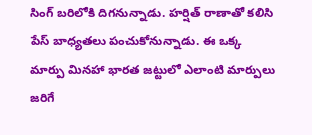సింగ్ బరిలోకి దిగనున్నాడు. హర్షిత్ రాణాతో కలిసి పేస్ బాధ్యతలు పంచుకోనున్నాడు. ఈ ఒక్క మార్పు మినహా భారత జట్టులో ఎలాంటి మార్పులు జరిగే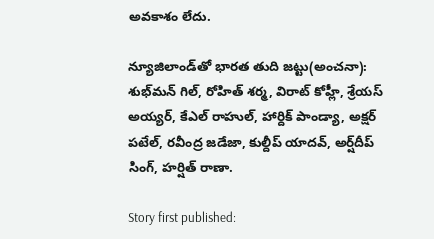అవకాశం లేదు.

న్యూజిలాండ్‌తో భారత తుది జట్టు(అంచనా): శుభ్‌మన్ గిల్, రోహిత్ శర్మ, విరాట్ కోహ్లీ, శ్రేయస్ అయ్యర్, కేఎల్ రాహుల్, హార్దిక్ పాండ్యా, అక్షర్ పటేల్, రవీంద్ర జడేజా, కుల్దీప్ యాదవ్, అర్ష్‌దీప్ సింగ్, హర్షిత్ రాణా.

Story first published: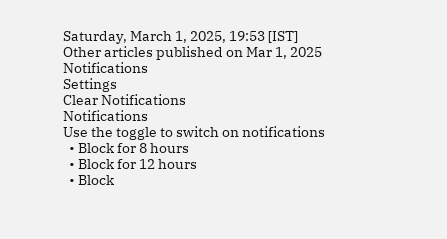Saturday, March 1, 2025, 19:53 [IST]
Other articles published on Mar 1, 2025
Notifications
Settings
Clear Notifications
Notifications
Use the toggle to switch on notifications
  • Block for 8 hours
  • Block for 12 hours
  • Block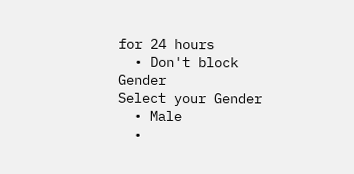for 24 hours
  • Don't block
Gender
Select your Gender
  • Male
  •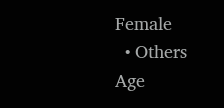Female
  • Others
Age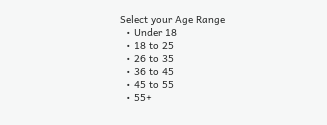Select your Age Range
  • Under 18
  • 18 to 25
  • 26 to 35
  • 36 to 45
  • 45 to 55
  • 55+